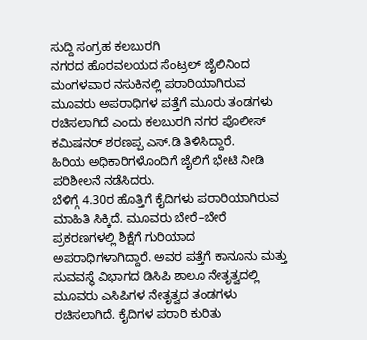ಸುದ್ದಿ ಸಂಗ್ರಹ ಕಲಬುರಗಿ
ನಗರದ ಹೊರವಲಯದ ಸೆಂಟ್ರಲ್ ಜೈಲಿನಿಂದ ಮಂಗಳವಾರ ನಸುಕಿನಲ್ಲಿ ಪರಾರಿಯಾಗಿರುವ ಮೂವರು ಅಪರಾಧಿಗಳ ಪತ್ತೆಗೆ ಮೂರು ತಂಡಗಳು ರಚಿಸಲಾಗಿದೆ ಎಂದು ಕಲಬುರಗಿ ನಗರ ಪೊಲೀಸ್ ಕಮಿಷನರ್ ಶರಣಪ್ಪ ಎಸ್.ಡಿ ತಿಳಿಸಿದ್ದಾರೆ.
ಹಿರಿಯ ಅಧಿಕಾರಿಗಳೊಂದಿಗೆ ಜೈಲಿಗೆ ಭೇಟಿ ನೀಡಿ ಪರಿಶೀಲನೆ ನಡೆಸಿದರು.
ಬೆಳಿಗ್ಗೆ 4.30ರ ಹೊತ್ತಿಗೆ ಕೈದಿಗಳು ಪರಾರಿಯಾಗಿರುವ ಮಾಹಿತಿ ಸಿಕ್ಕಿದೆ. ಮೂವರು ಬೇರೆ–ಬೇರೆ ಪ್ರಕರಣಗಳಲ್ಲಿ ಶಿಕ್ಷೆಗೆ ಗುರಿಯಾದ ಅಪರಾಧಿಗಳಾಗಿದ್ದಾರೆ. ಅವರ ಪತ್ತೆಗೆ ಕಾನೂನು ಮತ್ತು ಸುವವಸ್ಥೆ ವಿಭಾಗದ ಡಿಸಿಪಿ ಶಾಲೂ ನೇತೃತ್ವದಲ್ಲಿ ಮೂವರು ಎಸಿಪಿಗಳ ನೇತೃತ್ವದ ತಂಡಗಳು ರಚಿಸಲಾಗಿದೆ. ಕೈದಿಗಳ ಪರಾರಿ ಕುರಿತು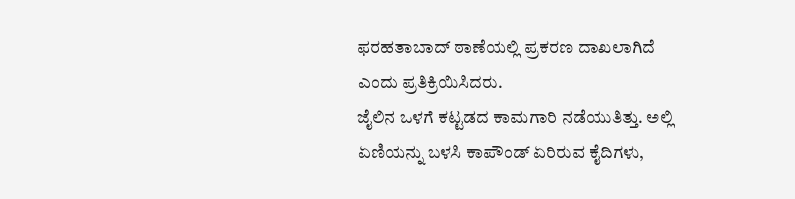ಫರಹತಾಬಾದ್ ಠಾಣೆಯಲ್ಲಿ ಪ್ರಕರಣ ದಾಖಲಾಗಿದೆ ಎಂದು ಪ್ರತಿಕ್ರಿಯಿಸಿದರು.
ಜೈಲಿನ ಒಳಗೆ ಕಟ್ಟಡದ ಕಾಮಗಾರಿ ನಡೆಯುತಿತ್ತು. ಅಲ್ಲಿ ಏಣಿಯನ್ನು ಬಳಸಿ ಕಾಪೌಂಡ್ ಏರಿರುವ ಕೈದಿಗಳು,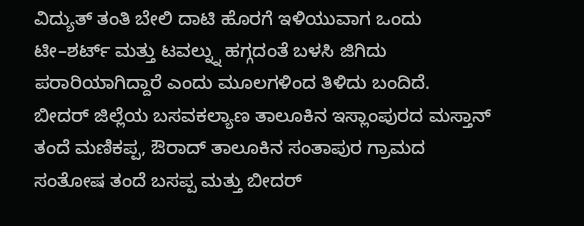ವಿದ್ಯುತ್ ತಂತಿ ಬೇಲಿ ದಾಟಿ ಹೊರಗೆ ಇಳಿಯುವಾಗ ಒಂದು ಟೀ–ಶರ್ಟ್ ಮತ್ತು ಟವಲ್ನ್ನು ಹಗ್ಗದಂತೆ ಬಳಸಿ ಜಿಗಿದು ಪರಾರಿಯಾಗಿದ್ದಾರೆ ಎಂದು ಮೂಲಗಳಿಂದ ತಿಳಿದು ಬಂದಿದೆ.
ಬೀದರ್ ಜಿಲ್ಲೆಯ ಬಸವಕಲ್ಯಾಣ ತಾಲೂಕಿನ ಇಸ್ಲಾಂಪುರದ ಮಸ್ತಾನ್ ತಂದೆ ಮಣಿಕಪ್ಪ, ಔರಾದ್ ತಾಲೂಕಿನ ಸಂತಾಪುರ ಗ್ರಾಮದ ಸಂತೋಷ ತಂದೆ ಬಸಪ್ಪ ಮತ್ತು ಬೀದರ್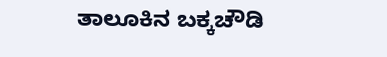ತಾಲೂಕಿನ ಬಕ್ಕಚೌಡಿ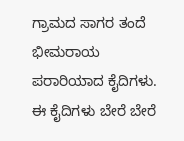ಗ್ರಾಮದ ಸಾಗರ ತಂದೆ ಭೀಮರಾಯ ಪರಾರಿಯಾದ ಕೈದಿಗಳು.
ಈ ಕೈದಿಗಳು ಬೇರೆ ಬೇರೆ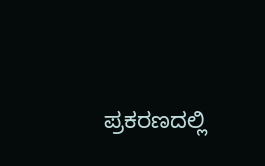ಪ್ರಕರಣದಲ್ಲಿ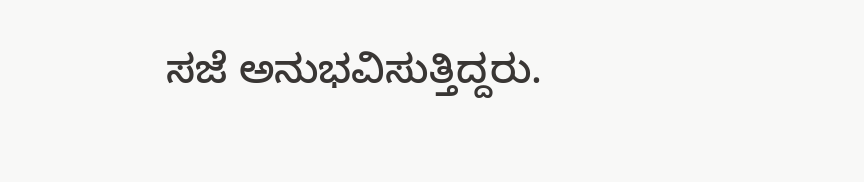ಸಜೆ ಅನುಭವಿಸುತ್ತಿದ್ದರು.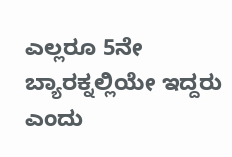ಎಲ್ಲರೂ 5ನೇ ಬ್ಯಾರಕ್ನಲ್ಲಿಯೇ ಇದ್ದರು ಎಂದು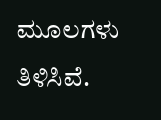ಮೂಲಗಳು ತಿಳಿಸಿವೆ.